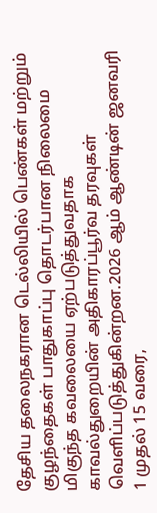தேசிய தலைநகரான டெல்லியில் பெண்கள் மற்றும் குழந்தைகள் பாதுகாப்பு தொடர்பான நிலைமை மிகுந்த கவலையை ஏற்படுத்துவதாக காவல்துறையின் அதிகாரப்பூர்வ தரவுகள் வெளிப்படுத்துகின்றன.2026 ஆம் ஆண்டின் ஜனவரி 1 முதல் 15 வரை,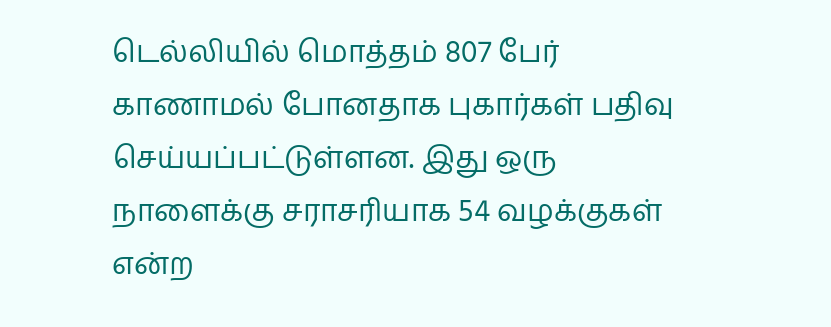டெல்லியில் மொத்தம் 807 பேர் காணாமல் போனதாக புகார்கள் பதிவு செய்யப்பட்டுள்ளன. இது ஒரு நாளைக்கு சராசரியாக 54 வழக்குகள் என்ற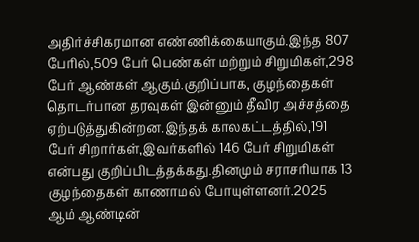அதிர்ச்சிகரமான எண்ணிக்கையாகும்.இந்த 807 பேரில்,509 பேர் பெண்கள் மற்றும் சிறுமிகள்,298 பேர் ஆண்கள் ஆகும்.குறிப்பாக, குழந்தைகள் தொடர்பான தரவுகள் இன்னும் தீவிர அச்சத்தை ஏற்படுத்துகின்றன.இந்தக் காலகட்டத்தில்,191 பேர் சிறார்கள்,இவர்களில் 146 பேர் சிறுமிகள் என்பது குறிப்பிடத்தக்கது.தினமும் சராசரியாக 13 குழந்தைகள் காணாமல் போயுள்ளனர்.2025 ஆம் ஆண்டின்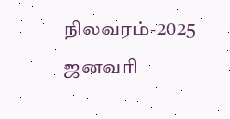நிலவரம்-2025 ஜனவரி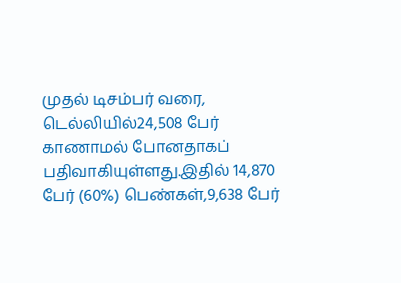முதல் டிசம்பர் வரை, டெல்லியில்24,508 பேர் காணாமல் போனதாகப் பதிவாகியுள்ளது.இதில் 14,870 பேர் (60%) பெண்கள்,9,638 பேர்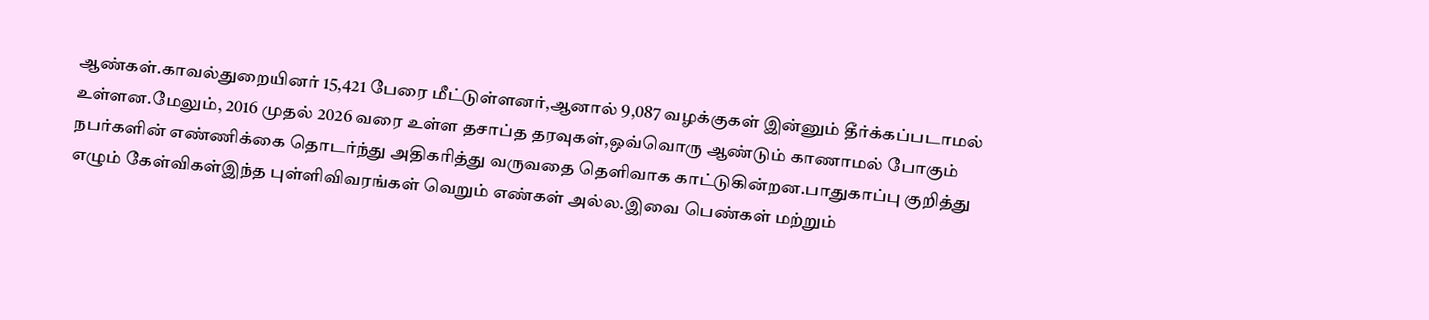ஆண்கள்.காவல்துறையினர் 15,421 பேரை மீட்டுள்ளனர்,ஆனால் 9,087 வழக்குகள் இன்னும் தீர்க்கப்படாமல் உள்ளன.மேலும், 2016 முதல் 2026 வரை உள்ள தசாப்த தரவுகள்,ஒவ்வொரு ஆண்டும் காணாமல் போகும் நபர்களின் எண்ணிக்கை தொடர்ந்து அதிகரித்து வருவதை தெளிவாக காட்டுகின்றன.பாதுகாப்பு குறித்து எழும் கேள்விகள்இந்த புள்ளிவிவரங்கள் வெறும் எண்கள் அல்ல.இவை பெண்கள் மற்றும்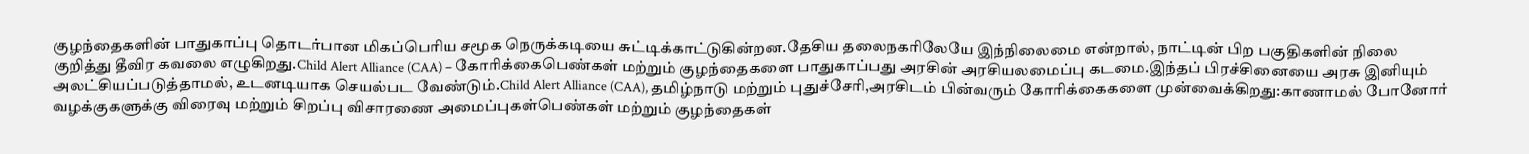குழந்தைகளின் பாதுகாப்பு தொடர்பான மிகப்பெரிய சமூக நெருக்கடியை சுட்டிக்காட்டுகின்றன.தேசிய தலைநகரிலேயே இந்நிலைமை என்றால், நாட்டின் பிற பகுதிகளின் நிலை குறித்து தீவிர கவலை எழுகிறது.Child Alert Alliance (CAA) – கோரிக்கைபெண்கள் மற்றும் குழந்தைகளை பாதுகாப்பது அரசின் அரசியலமைப்பு கடமை.இந்தப் பிரச்சினையை அரசு இனியும் அலட்சியப்படுத்தாமல், உடனடியாக செயல்பட வேண்டும்.Child Alert Alliance (CAA), தமிழ்நாடு மற்றும் புதுச்சேரி,அரசிடம் பின்வரும் கோரிக்கைகளை முன்வைக்கிறது:காணாமல் போனோர் வழக்குகளுக்கு விரைவு மற்றும் சிறப்பு விசாரணை அமைப்புகள்பெண்கள் மற்றும் குழந்தைகள்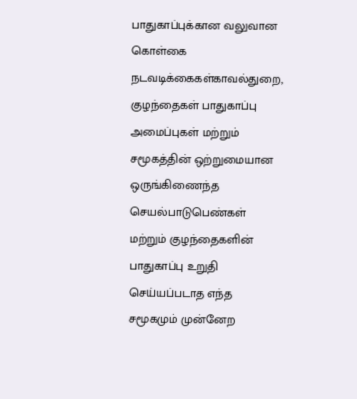பாதுகாப்புக்கான வலுவான கொள்கை நடவடிக்கைகள்காவல்துறை, குழந்தைகள் பாதுகாப்பு அமைப்புகள் மற்றும் சமூகத்தின் ஒற்றுமையான ஒருங்கிணைந்த செயல்பாடுபெண்கள் மற்றும் குழந்தைகளின் பாதுகாப்பு உறுதி செய்யப்படாத எந்த சமூகமும் முன்னேற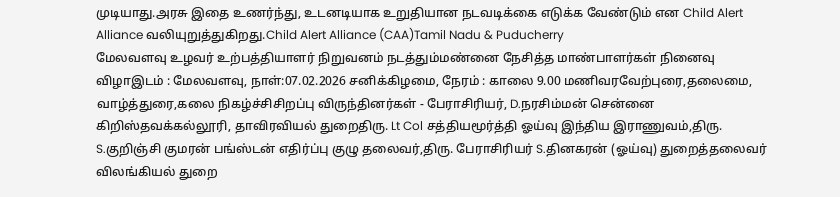முடியாது.அரசு இதை உணர்ந்து, உடனடியாக உறுதியான நடவடிக்கை எடுக்க வேண்டும் என Child Alert Alliance வலியுறுத்துகிறது.Child Alert Alliance (CAA)Tamil Nadu & Puducherry
மேலவளவு உழவர் உற்பத்தியாளர் நிறுவனம் நடத்தும்மண்னை நேசித்த மாண்பாளர்கள் நினைவு விழாஇடம் : மேலவளவு, நாள்:07.02.2026 சனிக்கிழமை, நேரம் : காலை 9.00 மணிவரவேற்புரை,தலைமை, வாழ்த்துரை,கலை நிகழ்ச்சிசிறப்பு விருந்தினர்கள் - பேராசிரியர், D.நரசிம்மன் சென்னை கிறிஸ்தவக்கல்லூரி, தாவிரவியல் துறைதிரு. Lt Col சத்தியமூர்த்தி ஓய்வு இந்திய இராணுவம்,திரு. S.குறிஞ்சி குமரன் பங்ஸ்டன் எதிர்ப்பு குழு தலைவர்,திரு. பேராசிரியர் S.தினகரன் (ஓய்வு) துறைத்தலைவர் விலங்கியல் துறை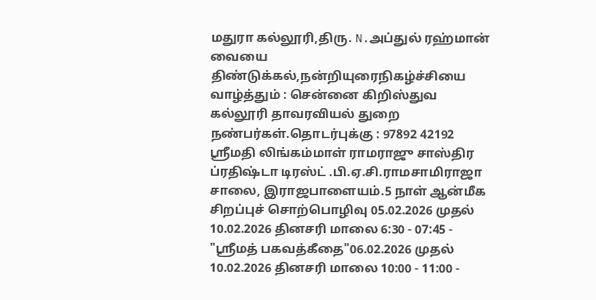மதுரா கல்லூரி,திரு. N.அப்துல் ரஹ்மான் வையை திண்டுக்கல்,நன்றியுரைநிகழ்ச்சியை வாழ்த்தும் : சென்னை கிறிஸ்துவ கல்லூரி தாவரவியல் துறை நண்பர்கள்.தொடர்புக்கு : 97892 42192
ஸ்ரீமதி லிங்கம்மாள் ராமராஜு சாஸ்திர ப்ரதிஷ்டா டிரஸ்ட் .பி.ஏ.சி.ராமசாமிராஜா சாலை, இராஜபாளையம்.5 நாள் ஆன்மீக சிறப்புச் சொற்பொழிவு 05.02.2026 முதல் 10.02.2026 தினசரி மாலை 6:30 - 07:45 - "ஸ்ரீமத் பகவத்கீதை"06.02.2026 முதல் 10.02.2026 தினசரி மாலை 10:00 - 11:00 -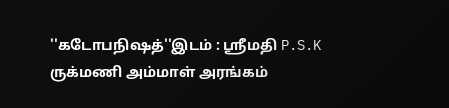''கடோபநிஷத்''இடம் : ஸ்ரீமதி P.S.K ருக்மணி அம்மாள் அரங்கம்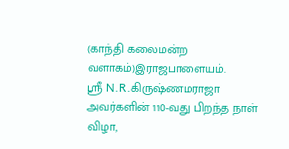(காந்தி கலைமன்ற வளாகம்)இராஜபாளையம்.
ஸ்ரீ N.R.கிருஷ்ணமராஜா அவர்களின் 110-வது பிறந்த நாள் விழா,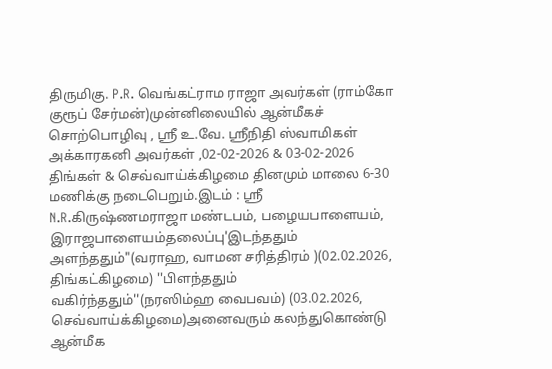திருமிகு. P.R. வெங்கட்ராம ராஜா அவர்கள் (ராம்கோ குரூப் சேர்மன்)முன்னிலையில் ஆன்மீகச் சொற்பொழிவு , ஸ்ரீ உ.வே. ஸ்ரீநிதி ஸ்வாமிகள் அக்காரகனி அவர்கள் ,02-02-2026 & 03-02-2026 திங்கள் & செவ்வாய்க்கிழமை தினமும் மாலை 6-30 மணிக்கு நடைபெறும்.இடம் : ஸ்ரீ N.R.கிருஷ்ணமராஜா மண்டபம், பழையபாளையம், இராஜபாளையம்தலைப்பு'இடந்ததும் அளந்ததும்"(வராஹ, வாமன சரித்திரம் )(02.02.2026, திங்கட்கிழமை) ''பிளந்ததும் வகிர்ந்ததும்''(நரஸிம்ஹ வைபவம்) (03.02.2026, செவ்வாய்க்கிழமை)அனைவரும் கலந்துகொண்டு ஆன்மீக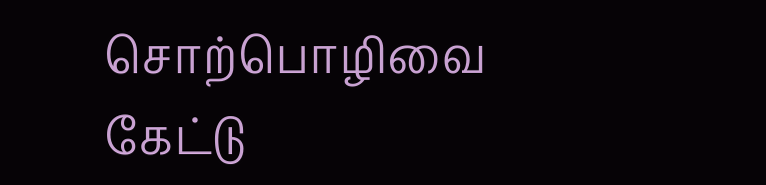சொற்பொழிவை கேட்டு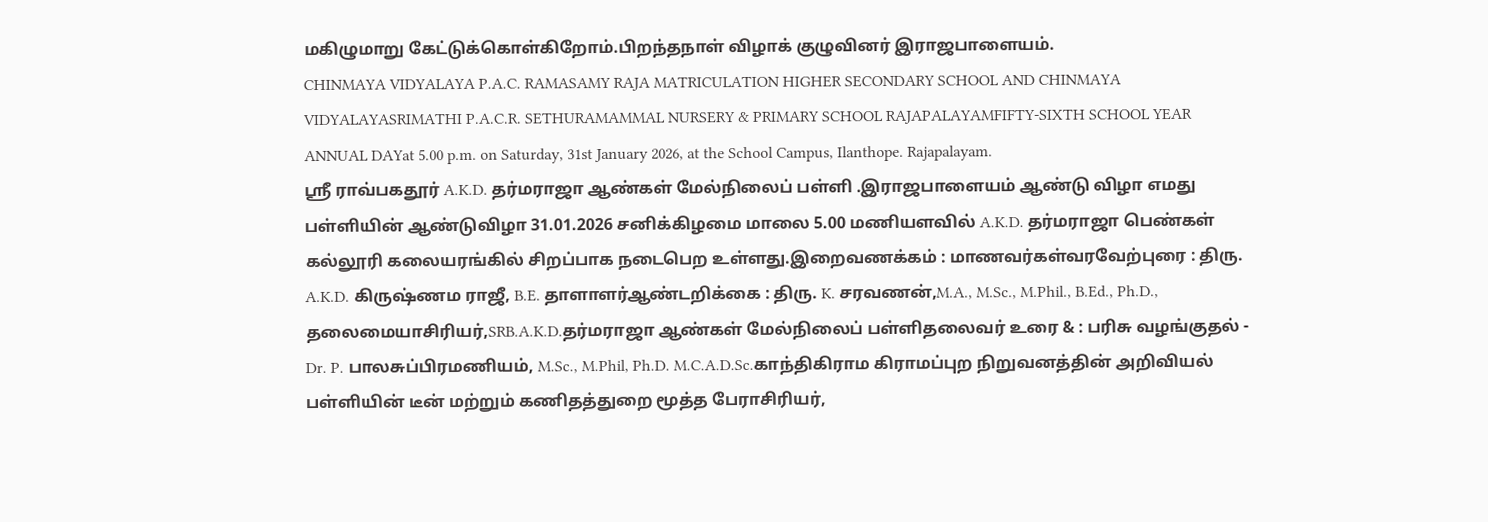மகிழுமாறு கேட்டுக்கொள்கிறோம்.பிறந்தநாள் விழாக் குழுவினர் இராஜபாளையம்.
CHINMAYA VIDYALAYA P.A.C. RAMASAMY RAJA MATRICULATION HIGHER SECONDARY SCHOOL AND CHINMAYA VIDYALAYASRIMATHI P.A.C.R. SETHURAMAMMAL NURSERY & PRIMARY SCHOOL RAJAPALAYAMFIFTY-SIXTH SCHOOL YEAR ANNUAL DAYat 5.00 p.m. on Saturday, 31st January 2026, at the School Campus, Ilanthope. Rajapalayam.
ஸ்ரீ ராவ்பகதூர் A.K.D. தர்மராஜா ஆண்கள் மேல்நிலைப் பள்ளி .இராஜபாளையம் ஆண்டு விழா எமது பள்ளியின் ஆண்டுவிழா 31.01.2026 சனிக்கிழமை மாலை 5.00 மணியளவில் A.K.D. தர்மராஜா பெண்கள் கல்லூரி கலையரங்கில் சிறப்பாக நடைபெற உள்ளது.இறைவணக்கம் : மாணவர்கள்வரவேற்புரை : திரு. A.K.D. கிருஷ்ணம ராஜீ, B.E. தாளாளர்ஆண்டறிக்கை : திரு. K. சரவணன்,M.A., M.Sc., M.Phil., B.Ed., Ph.D., தலைமையாசிரியர்,SRB.A.K.D.தர்மராஜா ஆண்கள் மேல்நிலைப் பள்ளிதலைவர் உரை & : பரிசு வழங்குதல் - Dr. P. பாலசுப்பிரமணியம், M.Sc., M.Phil, Ph.D. M.C.A.D.Sc.காந்திகிராம கிராமப்புற நிறுவனத்தின் அறிவியல் பள்ளியின் டீன் மற்றும் கணிதத்துறை மூத்த பேராசிரியர்,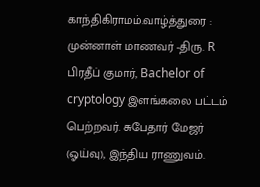காந்திகிராமம்.வாழ்த்துரை : முன்னாள் மாணவர் -திரு. R பிரதீப் குமார், Bachelor of cryptology இளங்கலை பட்டம் பெற்றவர். சுபேதார் மேஜர் (ஓய்வு), இந்திய ராணுவம்.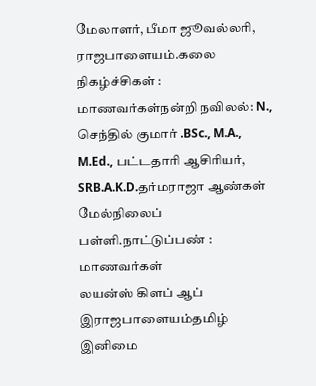மேலாளர், பீமா ஜூவல்லரி, ராஜபாளையம்.கலை நிகழ்ச்சிகள் : மாணவர்கள்நன்றி நவிலல்: N., செந்தில் குமார் .BSc., M.A., M.Ed., பட்டதாரி ஆசிரியர், SRB.A.K.D.தர்மராஜா ஆண்கள் மேல்நிலைப் பள்ளி.நாட்டுப்பண் : மாணவர்கள்
லயன்ஸ் கிளப் ஆப் இராஜபாளையம்தமிழ் இனிமை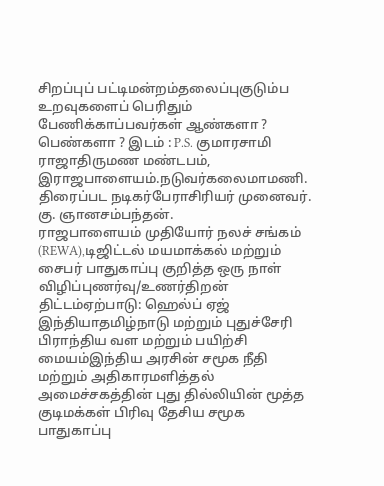சிறப்புப் பட்டிமன்றம்தலைப்புகுடும்ப உறவுகளைப் பெரிதும் பேணிக்காப்பவர்கள் ஆண்களா ? பெண்களா ? இடம் : P.S. குமாரசாமி ராஜாதிருமண மண்டபம், இராஜபாளையம்.நடுவர்கலைமாமணி. திரைப்பட நடிகர்பேராசிரியர் முனைவர். கு. ஞானசம்பந்தன்.
ராஜபாளையம் முதியோர் நலச் சங்கம் (REWA),டிஜிட்டல் மயமாக்கல் மற்றும் சைபர் பாதுகாப்பு குறித்த ஒரு நாள் விழிப்புணர்வு/உணர்திறன் திட்டம்ஏற்பாடு: ஹெல்ப் ஏஜ் இந்தியாதமிழ்நாடு மற்றும் புதுச்சேரி பிராந்திய வள மற்றும் பயிற்சி மையம்இந்திய அரசின் சமூக நீதி மற்றும் அதிகாரமளித்தல் அமைச்சகத்தின் புது தில்லியின் மூத்த குடிமக்கள் பிரிவு தேசிய சமூக பாதுகாப்பு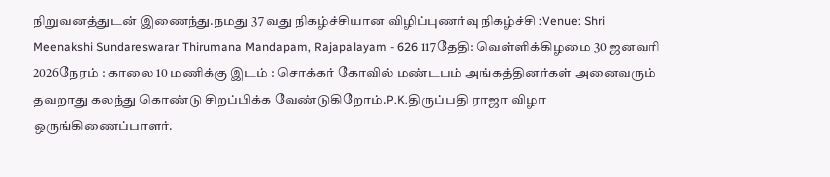நிறுவனத்துடன் இணைந்து.நமது 37 வது நிகழ்ச்சியான விழிப்புணர்வு நிகழ்ச்சி :Venue: Shri Meenakshi Sundareswarar Thirumana Mandapam, Rajapalayam - 626 117தேதி: வெள்ளிக்கிழமை 30 ஜனவரி 2026நேரம் : காலை 10 மணிக்கு இடம் : சொக்கர் கோவில் மண்டபம் அங்கத்தினர்கள் அனைவரும் தவறாது கலந்து கொண்டு சிறப்பிக்க வேண்டுகிறோம்.P.K.திருப்பதி ராஜா விழா ஒருங்கிணைப்பாளர்.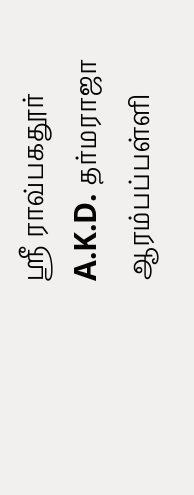ஸ்ரீ ராவ்பகதூர் A.K.D. தர்மராஜா ஆரம்பப்பள்ளி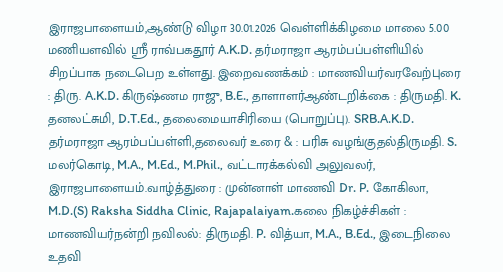இராஜபாளையம்,ஆண்டு விழா 30.01.2026 வெள்ளிக்கிழமை மாலை 5.00 மணியளவில் ஸ்ரீ ராவ்பகதூர் A.K.D. தர்மராஜா ஆரம்பப்பள்ளியில் சிறப்பாக நடைபெற உள்ளது. இறைவணக்கம் : மாணவியர்வரவேற்புரை : திரு. A.K.D. கிருஷ்ணம ராஜு, B.E., தாளாளர்ஆண்டறிக்கை : திருமதி. K. தனலட்சுமி, D.T.Ed., தலைமையாசிரியை (பொறுப்பு). SRB.A.K.D. தர்மராஜா ஆரம்பப்பள்ளி,தலைவர் உரை & : பரிசு வழங்குதல்திருமதி. S. மலர்கொடி, M.A., M.Ed., M.Phil., வட்டாரக்கல்வி அலுவலர், இராஜபாளையம்.வாழ்த்துரை : முன்னாள் மாணவி Dr. P. கோகிலா, M.D.(S) Raksha Siddha Clinic, Rajapalaiyam.கலை நிகழ்ச்சிகள் : மாணவியர்நன்றி நவிலல்: திருமதி. P. வித்யா, M.A., B.Ed., இடைநிலை உதவி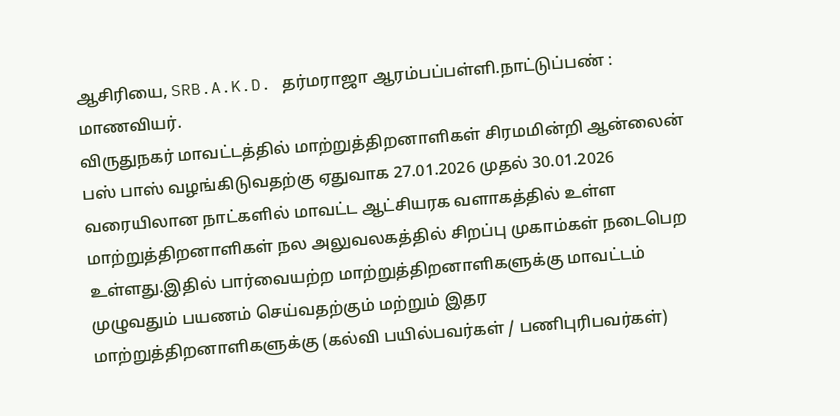ஆசிரியை, SRB.A.K.D. தர்மராஜா ஆரம்பப்பள்ளி.நாட்டுப்பண் : மாணவியர்.
விருதுநகர் மாவட்டத்தில் மாற்றுத்திறனாளிகள் சிரமமின்றி ஆன்லைன் பஸ் பாஸ் வழங்கிடுவதற்கு ஏதுவாக 27.01.2026 முதல் 30.01.2026 வரையிலான நாட்களில் மாவட்ட ஆட்சியரக வளாகத்தில் உள்ள மாற்றுத்திறனாளிகள் நல அலுவலகத்தில் சிறப்பு முகாம்கள் நடைபெற உள்ளது.இதில் பார்வையற்ற மாற்றுத்திறனாளிகளுக்கு மாவட்டம் முழுவதும் பயணம் செய்வதற்கும் மற்றும் இதர மாற்றுத்திறனாளிகளுக்கு (கல்வி பயில்பவர்கள் / பணிபுரிபவர்கள்)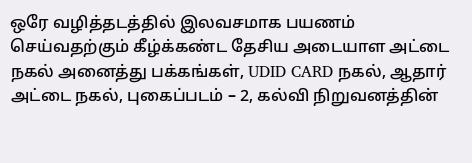ஒரே வழித்தடத்தில் இலவசமாக பயணம் செய்வதற்கும் கீழ்க்கண்ட தேசிய அடையாள அட்டை நகல் அனைத்து பக்கங்கள், UDID CARD நகல், ஆதார் அட்டை நகல், புகைப்படம் – 2, கல்வி நிறுவனத்தின்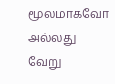மூலமாகவோ அல்லது வேறு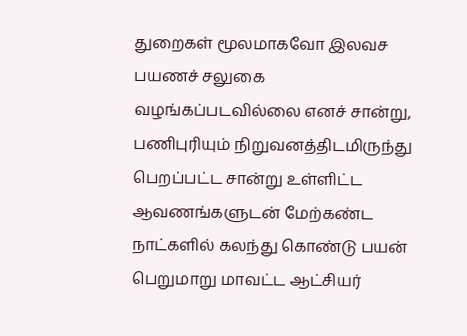துறைகள் மூலமாகவோ இலவச பயணச் சலுகை வழங்கப்படவில்லை எனச் சான்று, பணிபுரியும் நிறுவனத்திடமிருந்து பெறப்பட்ட சான்று உள்ளிட்ட ஆவணங்களுடன் மேற்கண்ட நாட்களில் கலந்து கொண்டு பயன் பெறுமாறு மாவட்ட ஆட்சியர்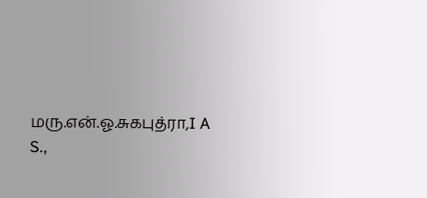மரு.என்.ஓ.சுகபுத்ரா,I A S.,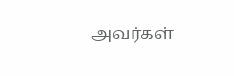அவர்கள்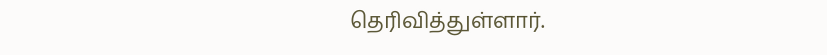தெரிவித்துள்ளார்.